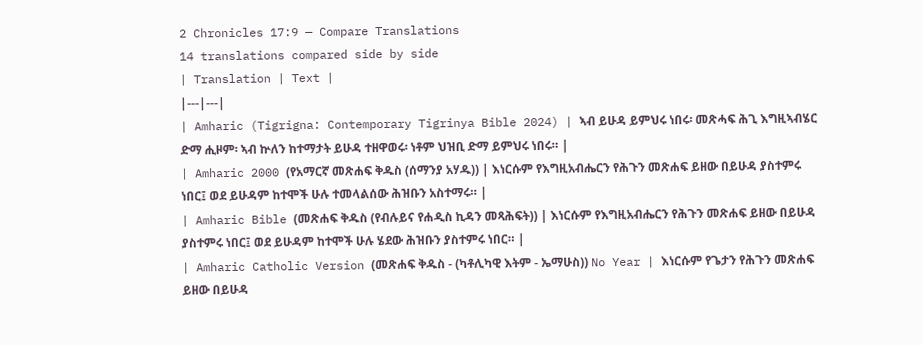2 Chronicles 17:9 — Compare Translations
14 translations compared side by side
| Translation | Text |
|---|---|
| Amharic (Tigrigna: Contemporary Tigrinya Bible 2024) | ኣብ ይሁዳ ይምህሩ ነበሩ፡ መጽሓፍ ሕጊ እግዚኣብሄር ድማ ሒዞም፡ ኣብ ኵለን ከተማታት ይሁዳ ተዘዋወሩ፡ ነቶም ህዝቢ ድማ ይምህሩ ነበሩ። |
| Amharic 2000 (የአማርኛ መጽሐፍ ቅዱስ (ሰማንያ አሃዱ)) | እነርሱም የእግዚአብሔርን የሕጉን መጽሐፍ ይዘው በይሁዳ ያስተምሩ ነበር፤ ወደ ይሁዳም ከተሞች ሁሉ ተመላልሰው ሕዝቡን አስተማሩ። |
| Amharic Bible (መጽሐፍ ቅዱስ (የብሉይና የሐዲስ ኪዳን መጻሕፍት)) | እነርሱም የእግዚአብሔርን የሕጉን መጽሐፍ ይዘው በይሁዳ ያስተምሩ ነበር፤ ወደ ይሁዳም ከተሞች ሁሉ ሄደው ሕዝቡን ያስተምሩ ነበር። |
| Amharic Catholic Version (መጽሐፍ ቅዱስ - (ካቶሊካዊ እትም - ኤማሁስ)) No Year | እነርሱም የጌታን የሕጉን መጽሐፍ ይዘው በይሁዳ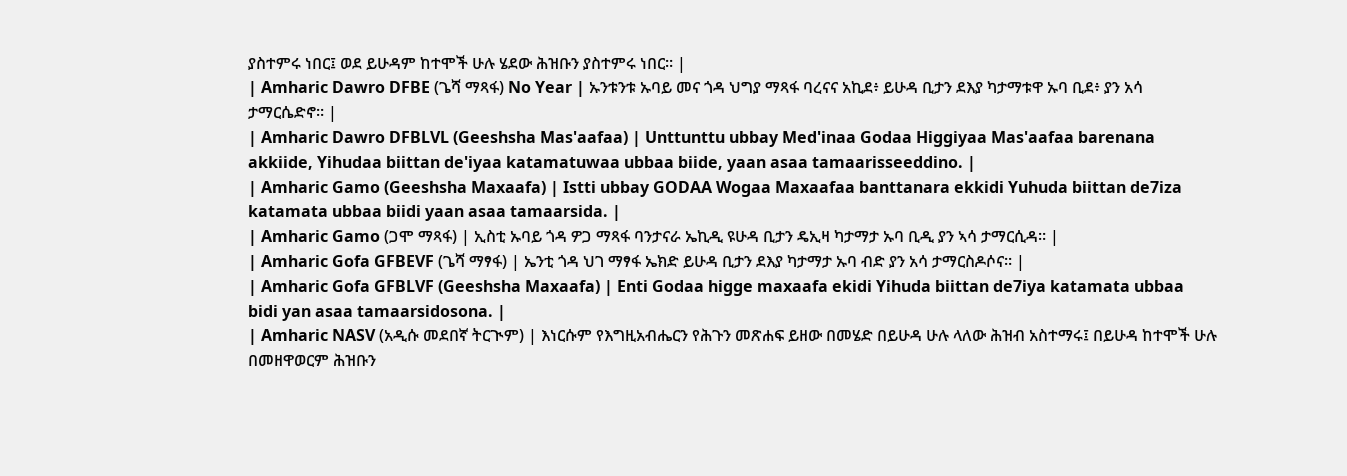ያስተምሩ ነበር፤ ወደ ይሁዳም ከተሞች ሁሉ ሄደው ሕዝቡን ያስተምሩ ነበር። |
| Amharic Dawro DFBE (ጌሻ ማጻፋ) No Year | ኡንቱንቱ ኡባይ መና ጎዳ ህግያ ማጻፋ ባረናና አኪደ፥ ይሁዳ ቢታን ደእያ ካታማቱዋ ኡባ ቢደ፥ ያን አሳ ታማርሴድኖ። |
| Amharic Dawro DFBLVL (Geeshsha Mas'aafaa) | Unttunttu ubbay Med'inaa Godaa Higgiyaa Mas'aafaa barenana akkiide, Yihudaa biittan de'iyaa katamatuwaa ubbaa biide, yaan asaa tamaarisseeddino. |
| Amharic Gamo (Geeshsha Maxaafa) | Istti ubbay GODAA Wogaa Maxaafaa banttanara ekkidi Yuhuda biittan de7iza katamata ubbaa biidi yaan asaa tamaarsida. |
| Amharic Gamo (ጋሞ ማጻፋ) | ኢስቲ ኡባይ ጎዳ ዎጋ ማጻፋ ባንታናራ ኤኪዲ ዩሁዳ ቢታን ዴኢዛ ካታማታ ኡባ ቢዲ ያን ኣሳ ታማርሲዳ። |
| Amharic Gofa GFBEVF (ጌሻ ማፃፋ) | ኤንቲ ጎዳ ህገ ማፃፋ ኤክድ ይሁዳ ቢታን ደእያ ካታማታ ኡባ ብድ ያን አሳ ታማርስዶሶና። |
| Amharic Gofa GFBLVF (Geeshsha Maxaafa) | Enti Godaa higge maxaafa ekidi Yihuda biittan de7iya katamata ubbaa bidi yan asaa tamaarsidosona. |
| Amharic NASV (አዲሱ መደበኛ ትርጒም) | እነርሱም የእግዚአብሔርን የሕጉን መጽሐፍ ይዘው በመሄድ በይሁዳ ሁሉ ላለው ሕዝብ አስተማሩ፤ በይሁዳ ከተሞች ሁሉ በመዘዋወርም ሕዝቡን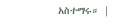አስተማሩ። |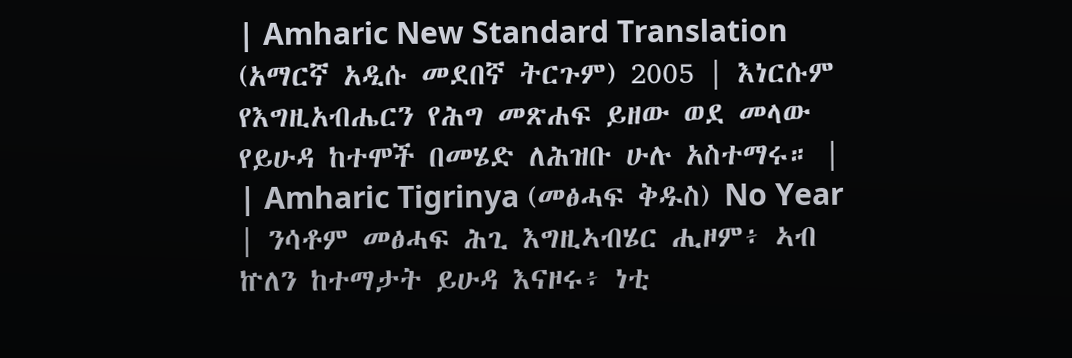| Amharic New Standard Translation (አማርኛ አዲሱ መደበኛ ትርጉም) 2005 | እነርሱም የእግዚአብሔርን የሕግ መጽሐፍ ይዘው ወደ መላው የይሁዳ ከተሞች በመሄድ ለሕዝቡ ሁሉ አስተማሩ። |
| Amharic Tigrinya (መፅሓፍ ቅዱስ) No Year | ንሳቶም መፅሓፍ ሕጊ እግዚኣብሄር ሒዞም፥ ኣብ ኵለን ከተማታት ይሁዳ እናዞሩ፥ ነቲ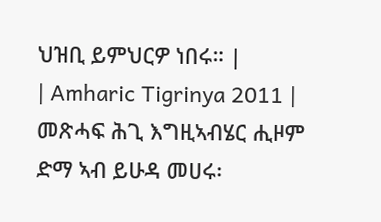ህዝቢ ይምህርዎ ነበሩ። |
| Amharic Tigrinya 2011 | መጽሓፍ ሕጊ እግዚኣብሄር ሒዞም ድማ ኣብ ይሁዳ መሀሩ፡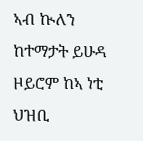ኣብ ኲለን ከተማታት ይሁዳ ዞይሮም ከኣ ነቲ ህዝቢ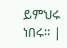ይምህሩ ነበሩ። |